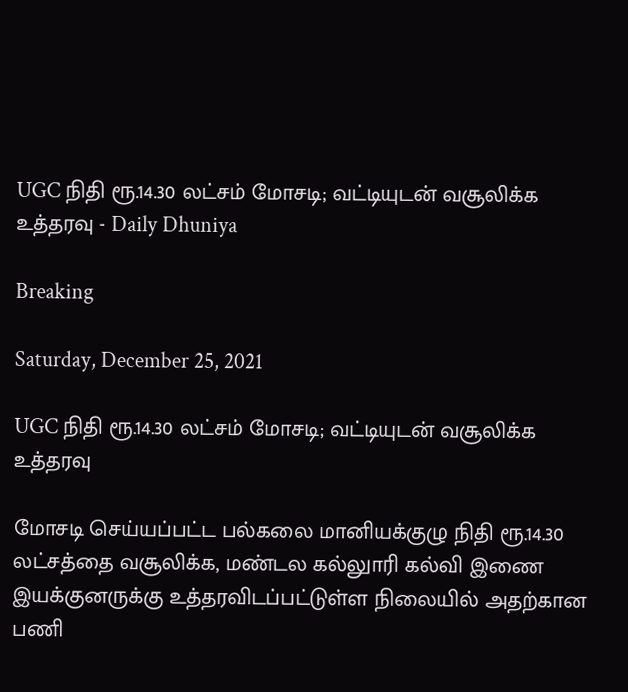UGC நிதி ரூ.14.30 லட்சம் மோசடி; வட்டியுடன் வசூலிக்க உத்தரவு - Daily Dhuniya

Breaking

Saturday, December 25, 2021

UGC நிதி ரூ.14.30 லட்சம் மோசடி; வட்டியுடன் வசூலிக்க உத்தரவு

மோசடி செய்யப்பட்ட பல்கலை மானியக்குழு நிதி ரூ.14.30 லட்சத்தை வசூலிக்க, மண்டல கல்லுாரி கல்வி இணை இயக்குனருக்கு உத்தரவிடப்பட்டுள்ள நிலையில் அதற்கான பணி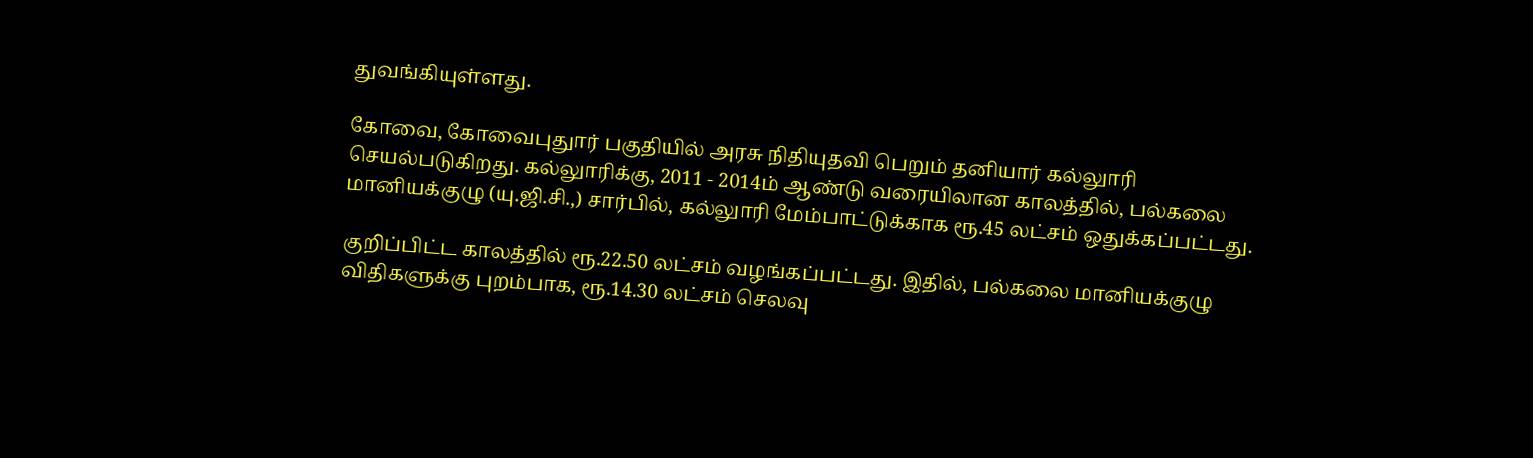துவங்கியுள்ளது.

கோவை, கோவைபுதுார் பகுதியில் அரசு நிதியுதவி பெறும் தனியார் கல்லுாரி செயல்படுகிறது. கல்லுாரிக்கு, 2011 - 2014ம் ஆண்டு வரையிலான காலத்தில், பல்கலை மானியக்குழு (யு.ஜி.சி.,) சார்பில், கல்லுாரி மேம்பாட்டுக்காக ரூ.45 லட்சம் ஒதுக்கப்பட்டது.

குறிப்பிட்ட காலத்தில் ரூ.22.50 லட்சம் வழங்கப்பட்டது. இதில், பல்கலை மானியக்குழு விதிகளுக்கு புறம்பாக, ரூ.14.30 லட்சம் செலவு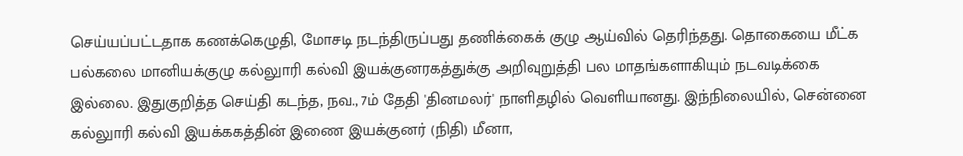செய்யப்பட்டதாக கணக்கெழுதி, மோசடி நடந்திருப்பது தணிக்கைக் குழு ஆய்வில் தெரிந்தது. தொகையை மீட்க பல்கலை மானியக்குழு கல்லுாரி கல்வி இயக்குனரகத்துக்கு அறிவுறுத்தி பல மாதங்களாகியும் நடவடிக்கை இல்லை. இதுகுறித்த செய்தி கடந்த, நவ., 7ம் தேதி 'தினமலர்' நாளிதழில் வெளியானது. இந்நிலையில், சென்னை கல்லுாரி கல்வி இயக்ககத்தின் இணை இயக்குனர் (நிதி) மீனா,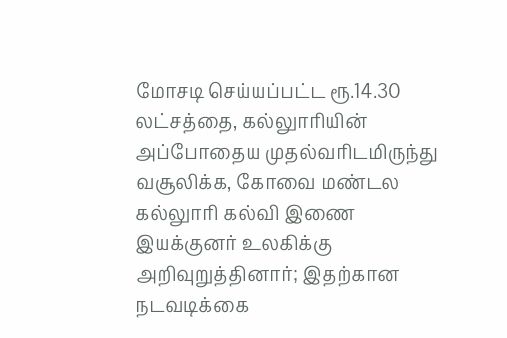மோசடி செய்யப்பட்ட ரூ.14.30 லட்சத்தை, கல்லுாரியின் அப்போதைய முதல்வரிடமிருந்து வசூலிக்க, கோவை மண்டல கல்லுாரி கல்வி இணை இயக்குனர் உலகிக்கு அறிவுறுத்தினார்; இதற்கான நடவடிக்கை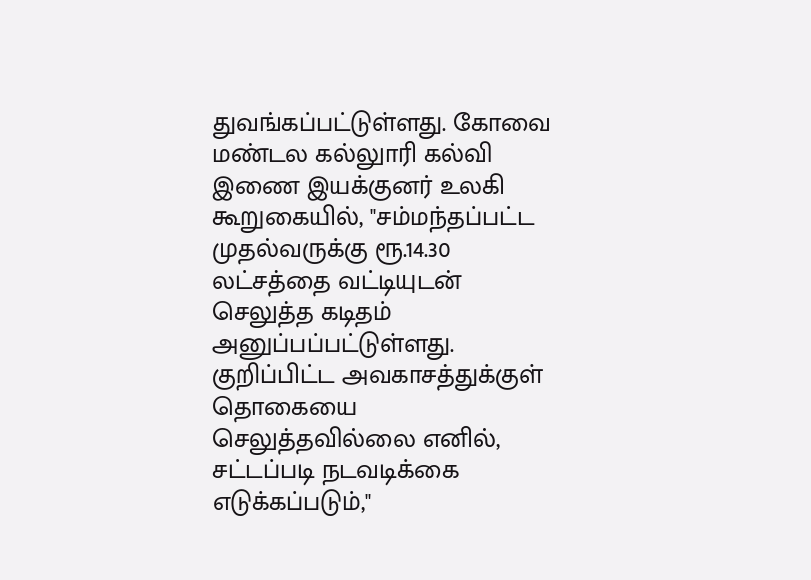துவங்கப்பட்டுள்ளது. கோவை மண்டல கல்லுாரி கல்வி இணை இயக்குனர் உலகி கூறுகையில், ''சம்மந்தப்பட்ட முதல்வருக்கு ரூ.14.30 லட்சத்தை வட்டியுடன் செலுத்த கடிதம் அனுப்பப்பட்டுள்ளது. குறிப்பிட்ட அவகாசத்துக்குள் தொகையை செலுத்தவில்லை எனில், சட்டப்படி நடவடிக்கை எடுக்கப்படும்,''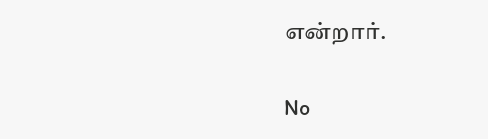என்றார்.

No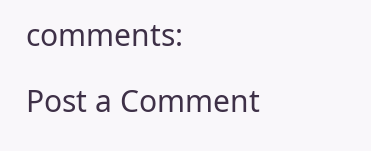comments:

Post a Comment